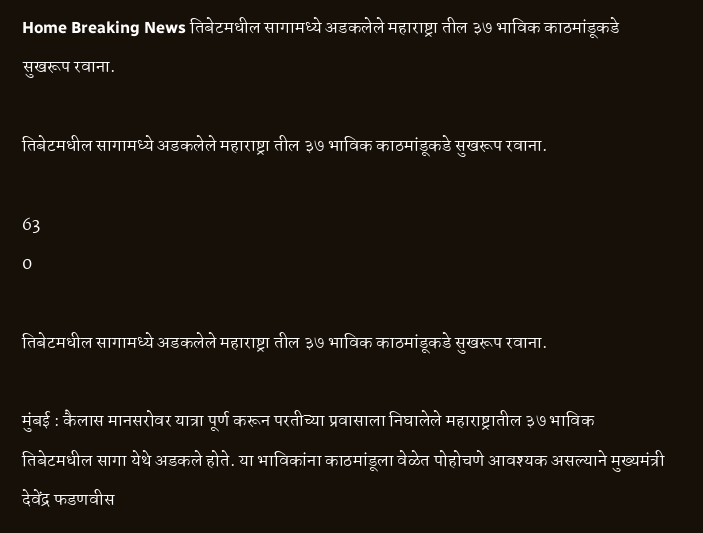Home Breaking News तिबेटमधील सागामध्ये अडकलेले महाराष्ट्रा तील ३७ भाविक काठमांडूकडे सुखरूप रवाना.

तिबेटमधील सागामध्ये अडकलेले महाराष्ट्रा तील ३७ भाविक काठमांडूकडे सुखरूप रवाना.

63
0

तिबेटमधील सागामध्ये अडकलेले महाराष्ट्रा तील ३७ भाविक काठमांडूकडे सुखरूप रवाना.

मुंबई : कैलास मानसरोवर यात्रा पूर्ण करून परतीच्या प्रवासाला निघालेले महाराष्ट्रातील ३७ भाविक तिबेटमधील सागा येथे अडकले होते. या भाविकांना काठमांडूला वेळेत पोहोचणे आवश्यक असल्याने मुख्यमंत्री देवेंद्र फडणवीस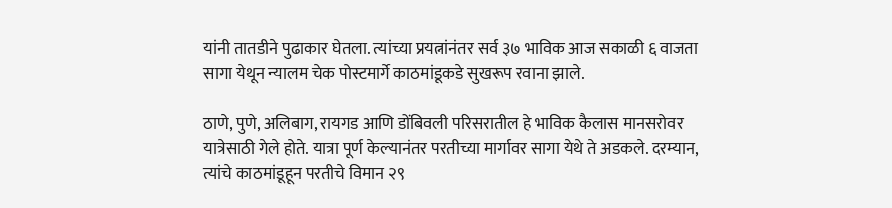यांनी तातडीने पुढाकार घेतला. त्यांच्या प्रयत्नांनंतर सर्व ३७ भाविक आज सकाळी ६ वाजता सागा येथून न्यालम चेक पोस्टमार्गे काठमांडूकडे सुखरूप रवाना झाले.

ठाणे, पुणे, अलिबाग, रायगड आणि डोंबिवली परिसरातील हे भाविक कैलास मानसरोवर यात्रेसाठी गेले होते. यात्रा पूर्ण केल्यानंतर परतीच्या मार्गावर सागा येथे ते अडकले. दरम्यान, त्यांचे काठमांडूहून परतीचे विमान २९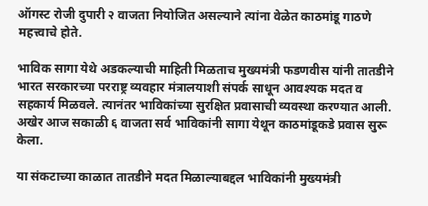ऑगस्ट रोजी दुपारी २ वाजता नियोजित असल्याने त्यांना वेळेत काठमांडू गाठणे महत्त्वाचे होते.

भाविक सागा येथे अडकल्याची माहिती मिळताच मुख्यमंत्री फडणवीस यांनी तातडीने भारत सरकारच्या परराष्ट्र व्यवहार मंत्रालयाशी संपर्क साधून आवश्यक मदत व सहकार्य मिळवले. त्यानंतर भाविकांच्या सुरक्षित प्रवासाची व्यवस्था करण्यात आली. अखेर आज सकाळी ६ वाजता सर्व भाविकांनी सागा येथून काठमांडूकडे प्रवास सुरू केला.

या संकटाच्या काळात तातडीने मदत मिळाल्याबद्दल भाविकांनी मुख्यमंत्री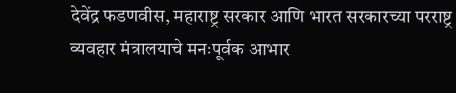देवेंद्र फडणवीस, महाराष्ट्र सरकार आणि भारत सरकारच्या परराष्ट्र व्यवहार मंत्रालयाचे मनःपूर्वक आभार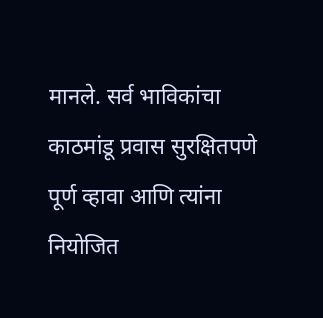मानले. सर्व भाविकांचा काठमांडू प्रवास सुरक्षितपणे पूर्ण व्हावा आणि त्यांना नियोजित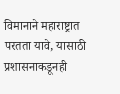विमानाने महाराष्ट्रात परतता यावे, यासाठी प्रशासनाकडूनही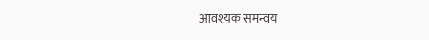आवश्यक समन्वय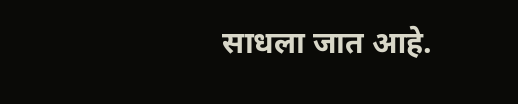साधला जात आहे.